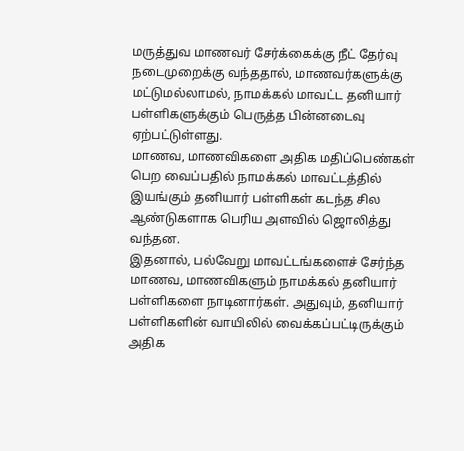மருத்துவ மாணவர் சேர்க்கைக்கு நீட் தேர்வு நடைமுறைக்கு வந்ததால், மாணவர்களுக்கு மட்டுமல்லாமல், நாமக்கல் மாவட்ட தனியார் பள்ளிகளுக்கும் பெருத்த பின்னடைவு ஏற்பட்டுள்ளது.
மாணவ, மாணவிகளை அதிக மதிப்பெண்கள் பெற வைப்பதில் நாமக்கல் மாவட்டத்தில் இயங்கும் தனியார் பள்ளிகள் கடந்த சில ஆண்டுகளாக பெரிய அளவில் ஜொலித்து வந்தன.
இதனால், பல்வேறு மாவட்டங்களைச் சேர்ந்த மாணவ, மாணவிகளும் நாமக்கல் தனியார் பள்ளிகளை நாடினார்கள். அதுவும், தனியார் பள்ளிகளின் வாயிலில் வைக்கப்பட்டிருக்கும் அதிக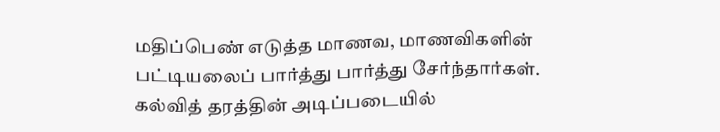மதிப்பெண் எடுத்த மாணவ, மாணவிகளின் பட்டியலைப் பார்த்து பார்த்து சேர்ந்தார்கள்.
கல்வித் தரத்தின் அடிப்படையில்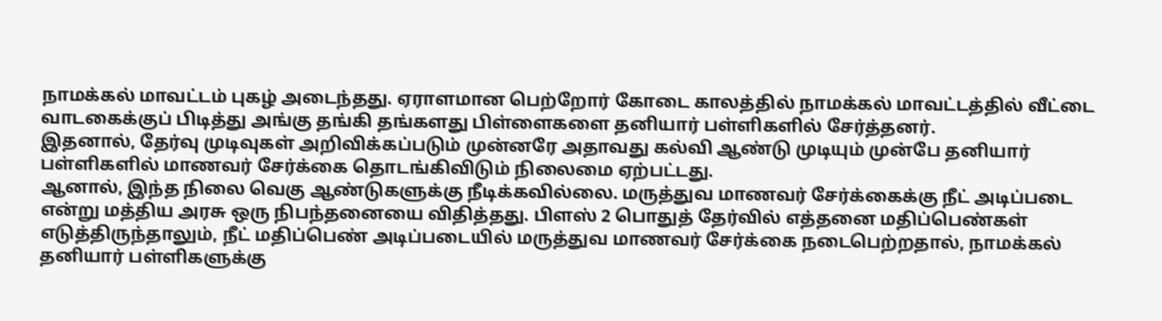நாமக்கல் மாவட்டம் புகழ் அடைந்தது. ஏராளமான பெற்றோர் கோடை காலத்தில் நாமக்கல் மாவட்டத்தில் வீட்டை வாடகைக்குப் பிடித்து அங்கு தங்கி தங்களது பிள்ளைகளை தனியார் பள்ளிகளில் சேர்த்தனர்.
இதனால், தேர்வு முடிவுகள் அறிவிக்கப்படும் முன்னரே அதாவது கல்வி ஆண்டு முடியும் முன்பே தனியார் பள்ளிகளில் மாணவர் சேர்க்கை தொடங்கிவிடும் நிலைமை ஏற்பட்டது.
ஆனால், இந்த நிலை வெகு ஆண்டுகளுக்கு நீடிக்கவில்லை. மருத்துவ மாணவர் சேர்க்கைக்கு நீட் அடிப்படை என்று மத்திய அரசு ஒரு நிபந்தனையை விதித்தது. பிளஸ் 2 பொதுத் தேர்வில் எத்தனை மதிப்பெண்கள் எடுத்திருந்தாலும், நீட் மதிப்பெண் அடிப்படையில் மருத்துவ மாணவர் சேர்க்கை நடைபெற்றதால், நாமக்கல் தனியார் பள்ளிகளுக்கு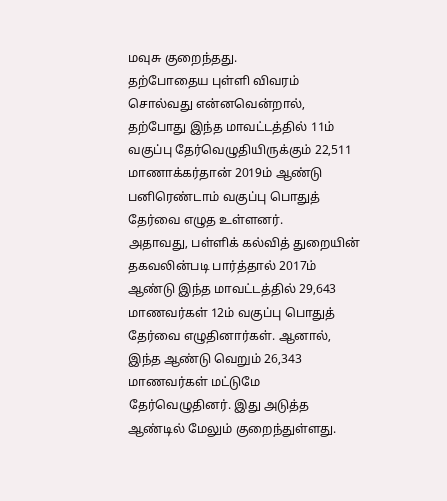மவுசு குறைந்தது.
தற்போதைய புள்ளி விவரம் சொல்வது என்னவென்றால், தற்போது இந்த மாவட்டத்தில் 11ம் வகுப்பு தேர்வெழுதியிருக்கும் 22,511 மாணாக்கர்தான் 2019ம் ஆண்டு பனிரெண்டாம் வகுப்பு பொதுத் தேர்வை எழுத உள்ளனர்.
அதாவது, பள்ளிக் கல்வித் துறையின் தகவலின்படி பார்த்தால் 2017ம் ஆண்டு இந்த மாவட்டத்தில் 29,643 மாணவர்கள் 12ம் வகுப்பு பொதுத் தேர்வை எழுதினார்கள். ஆனால், இந்த ஆண்டு வெறும் 26,343 மாணவர்கள் மட்டுமே தேர்வெழுதினர். இது அடுத்த ஆண்டில் மேலும் குறைந்துள்ளது.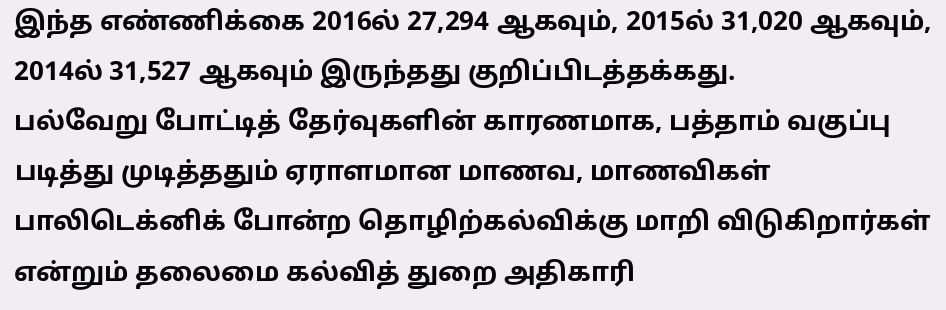இந்த எண்ணிக்கை 2016ல் 27,294 ஆகவும், 2015ல் 31,020 ஆகவும், 2014ல் 31,527 ஆகவும் இருந்தது குறிப்பிடத்தக்கது.
பல்வேறு போட்டித் தேர்வுகளின் காரணமாக, பத்தாம் வகுப்பு படித்து முடித்ததும் ஏராளமான மாணவ, மாணவிகள் பாலிடெக்னிக் போன்ற தொழிற்கல்விக்கு மாறி விடுகிறார்கள் என்றும் தலைமை கல்வித் துறை அதிகாரி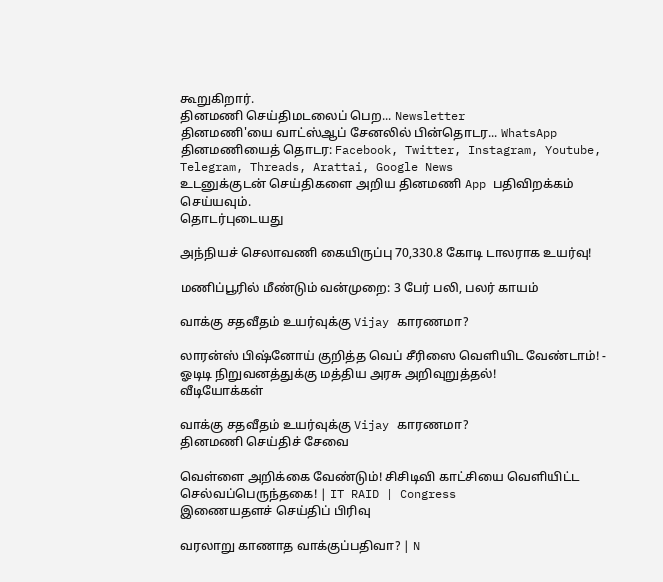கூறுகிறார்.
தினமணி செய்திமடலைப் பெற... Newsletter
தினமணி'யை வாட்ஸ்ஆப் சேனலில் பின்தொடர... WhatsApp
தினமணியைத் தொடர: Facebook, Twitter, Instagram, Youtube, Telegram, Threads, Arattai, Google News
உடனுக்குடன் செய்திகளை அறிய தினமணி App பதிவிறக்கம் செய்யவும்.
தொடர்புடையது

அந்நியச் செலாவணி கையிருப்பு 70,330.8 கோடி டாலராக உயர்வு!

மணிப்பூரில் மீண்டும் வன்முறை: 3 பேர் பலி, பலர் காயம்

வாக்கு சதவீதம் உயர்வுக்கு Vijay காரணமா?

லாரன்ஸ் பிஷ்னோய் குறித்த வெப் சீரிஸை வெளியிட வேண்டாம்! - ஓடிடி நிறுவனத்துக்கு மத்திய அரசு அறிவுறுத்தல்!
வீடியோக்கள்

வாக்கு சதவீதம் உயர்வுக்கு Vijay காரணமா?
தினமணி செய்திச் சேவை

வெள்ளை அறிக்கை வேண்டும்! சிசிடிவி காட்சியை வெளியிட்ட செல்வப்பெருந்தகை! | IT RAID | Congress
இணையதளச் செய்திப் பிரிவு

வரலாறு காணாத வாக்குப்பதிவா? | N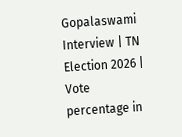Gopalaswami Interview | TN Election 2026 | Vote percentage in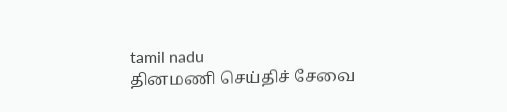tamil nadu
தினமணி செய்திச் சேவை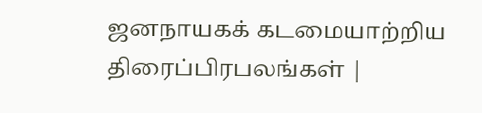ஜனநாயகக் கடமையாற்றிய திரைப்பிரபலங்கள் |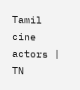Tamil cine actors | TN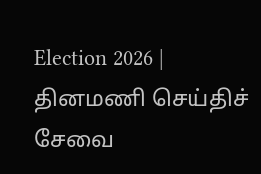Election 2026 |
தினமணி செய்திச் சேவை